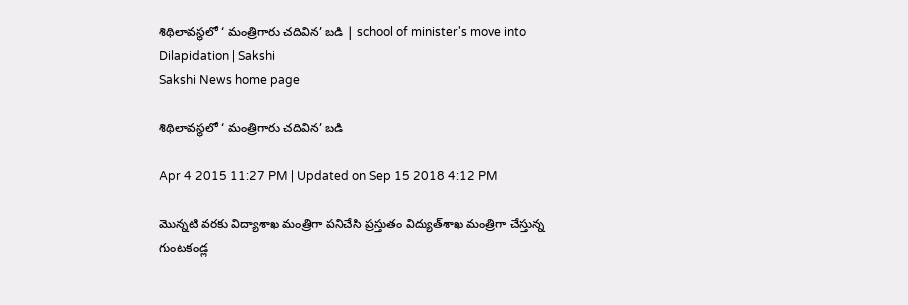శిథిలావస్థలో ‘ మంత్రిగారు చదివిన’ బడి | school of minister's move into Dilapidation | Sakshi
Sakshi News home page

శిథిలావస్థలో ‘ మంత్రిగారు చదివిన’ బడి

Apr 4 2015 11:27 PM | Updated on Sep 15 2018 4:12 PM

మొన్నటి వరకు విద్యాశాఖ మంత్రిగా పనిచేసి ప్రస్తుతం విద్యుత్‌శాఖ మంత్రిగా చేస్తున్న గుంటకండ్ల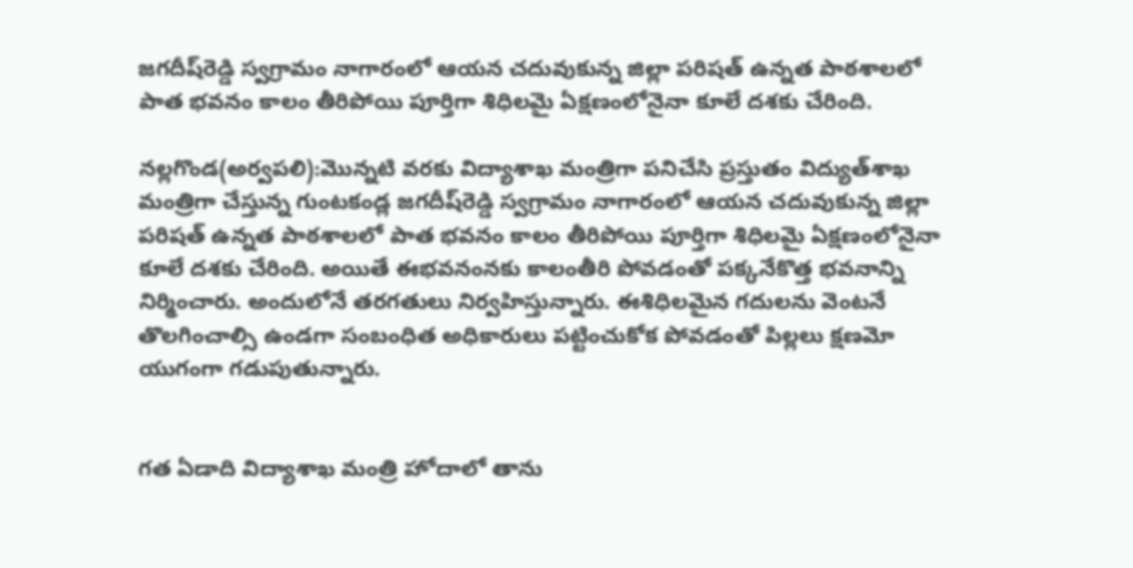జగదీష్‌రెడ్డి స్వగ్రామం నాగారంలో ఆయన చదువుకున్న జిల్లా పరిషత్ ఉన్నత పాఠశాలలో పాత భవనం కాలం తీరిపోయి పూర్తిగా శిధిలమై ఏక్షణంలోనైనా కూలే దశకు చేరింది.

నల్లగొండ(అర్వపలి):మొన్నటి వరకు విద్యాశాఖ మంత్రిగా పనిచేసి ప్రస్తుతం విద్యుత్‌శాఖ మంత్రిగా చేస్తున్న గుంటకండ్ల జగదీష్‌రెడ్డి స్వగ్రామం నాగారంలో ఆయన చదువుకున్న జిల్లా పరిషత్ ఉన్నత పాఠశాలలో పాత భవనం కాలం తీరిపోయి పూర్తిగా శిధిలమై ఏక్షణంలోనైనా కూలే దశకు చేరింది. అయితే ఈభవనంనకు కాలంతీరి పోవడంతో పక్కనేకొత్త భవనాన్ని నిర్మించారు. అందులోనే తరగతులు నిర్వహిస్తున్నారు. ఈశిధిలమైన గదులను వెంటనే తొలగించాల్సి ఉండగా సంబంధిత అధికారులు పట్టించుకోక పోవడంతో పిల్లలు క్షణమో యుగంగా గడుపుతున్నారు.


గత ఏడాది విద్యాశాఖ మంత్రి హోదాలో తాను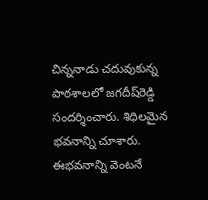చిన్ననాడు చదువుకున్న పాఠశాలలో జగదీష్‌రెడ్డి సందర్శించారు. శిధిలమైన భవనాన్ని చూశారు. ఈభవనాన్ని వెంటనే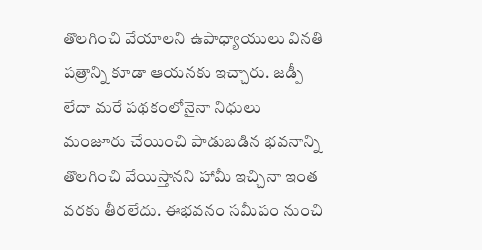తొలగించి వేయాలని ఉపాధ్యాయులు వినతి పత్రాన్ని కూడా ఆయనకు ఇచ్చారు. జడ్పీ లేదా మరే పథకంలోనైనా నిధులు మంజూరు చేయించి పాడుబడిన భవనాన్ని తొలగించి వేయిస్తానని హామీ ఇచ్చినా ఇంత వరకు తీరలేదు. ఈభవనం సమీపం నుంచి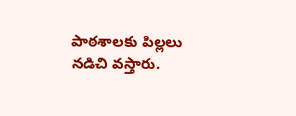పాఠశాలకు పిల్లలు నడిచి వస్తారు.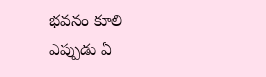భవనం కూలి ఎప్పుడు ఏ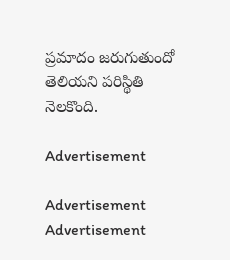ప్రమాదం జరుగుతుందో తెలియని పరిస్థితి నెలకొంది.

Advertisement

Advertisement
Advertisement